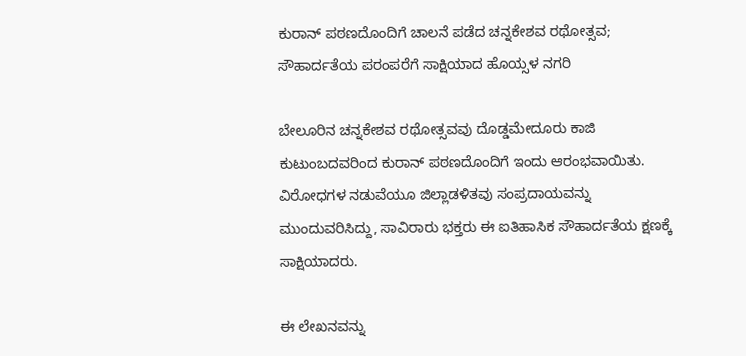ಕುರಾನ್ ಪಠಣದೊಂದಿಗೆ ಚಾಲನೆ ಪಡೆದ ಚನ್ನಕೇಶವ ರಥೋತ್ಸವ; ಸೌಹಾರ್ದತೆಯ ಪರಂಪರೆಗೆ ಸಾಕ್ಷಿಯಾದ ಹೊಯ್ಸಳ ನಗರಿ

ಬೇಲೂರಿನ ಚನ್ನಕೇಶವ ರಥೋತ್ಸವವು ದೊಡ್ಡಮೇದೂರು ಕಾಜಿ ಕುಟುಂಬದವರಿಂದ ಕುರಾನ್ ಪಠಣದೊಂದಿಗೆ ಇಂದು ಆರಂಭವಾಯಿತು. ವಿರೋಧಗಳ ನಡುವೆಯೂ ಜಿಲ್ಲಾಡಳಿತವು ಸಂಪ್ರದಾಯವನ್ನು ಮುಂದುವರಿಸಿದ್ದು, ಸಾವಿರಾರು ಭಕ್ತರು ಈ ಐತಿಹಾಸಿಕ ಸೌಹಾರ್ದತೆಯ ಕ್ಷಣಕ್ಕೆ ಸಾಕ್ಷಿಯಾದರು.

ಈ ಲೇಖನವನ್ನು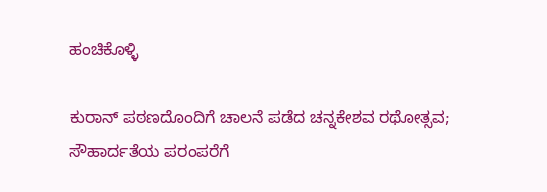ಹಂಚಿಕೊಳ್ಳಿ

ಕುರಾನ್ ಪಠಣದೊಂದಿಗೆ ಚಾಲನೆ ಪಡೆದ ಚನ್ನಕೇಶವ ರಥೋತ್ಸವ; ಸೌಹಾರ್ದತೆಯ ಪರಂಪರೆಗೆ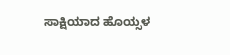ಸಾಕ್ಷಿಯಾದ ಹೊಯ್ಸಳ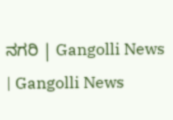ನಗರಿ | Gangolli News | Gangolli News